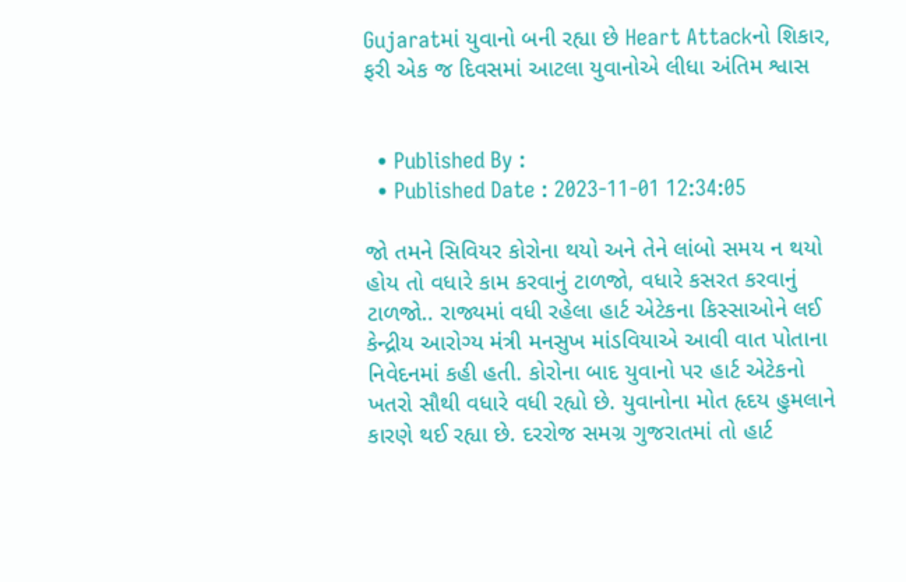Gujaratમાં યુવાનો બની રહ્યા છે Heart Attackનો શિકાર, ફરી એક જ દિવસમાં આટલા યુવાનોએ લીધા અંતિમ શ્વાસ


  • Published By :
  • Published Date : 2023-11-01 12:34:05

જો તમને સિવિયર કોરોના થયો અને તેને લાંબો સમય ન થયો હોય તો વધારે કામ કરવાનું ટાળજો, વધારે કસરત કરવાનું ટાળજો.. રાજ્યમાં વધી રહેલા હાર્ટ એટેકના કિસ્સાઓને લઈ કેન્દ્રીય આરોગ્ય મંત્રી મનસુખ માંડવિયાએ આવી વાત પોતાના નિવેદનમાં કહી હતી. કોરોના બાદ યુવાનો પર હાર્ટ એટેકનો ખતરો સૌથી વધારે વધી રહ્યો છે. યુવાનોના મોત હૃદય હુમલાને કારણે થઈ રહ્યા છે. દરરોજ સમગ્ર ગુજરાતમાં તો હાર્ટ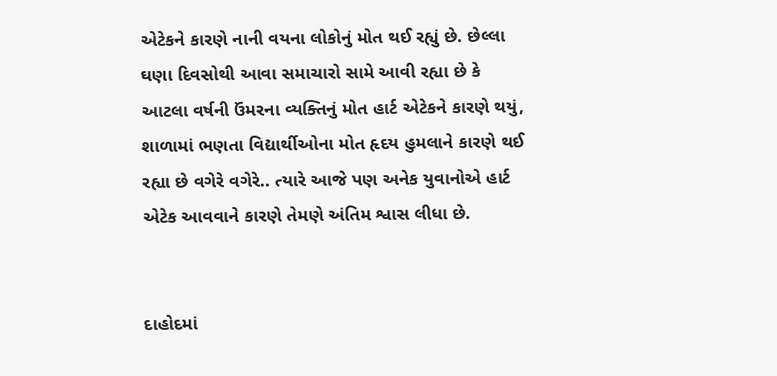એટેકને કારણે નાની વયના લોકોનું મોત થઈ રહ્યું છે. છેલ્લા ઘણા દિવસોથી આવા સમાચારો સામે આવી રહ્યા છે કે આટલા વર્ષની ઉંમરના વ્યક્તિનું મોત હાર્ટ એટેકને કારણે થયું, શાળામાં ભણતા વિદ્યાર્થીઓના મોત હૃદય હુમલાને કારણે થઈ રહ્યા છે વગેરે વગેરે.. ત્યારે આજે પણ અનેક યુવાનોએ હાર્ટ એટેક આવવાને કારણે તેમણે અંતિમ શ્વાસ લીધા છે.


દાહોદમાં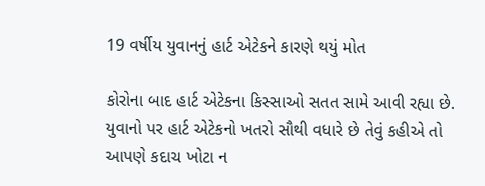19 વર્ષીય યુવાનનું હાર્ટ એટેકને કારણે થયું મોત

કોરોના બાદ હાર્ટ એટેકના કિસ્સાઓ સતત સામે આવી રહ્યા છે. યુવાનો પર હાર્ટ એટેકનો ખતરો સૌથી વધારે છે તેવું કહીએ તો આપણે કદાચ ખોટા ન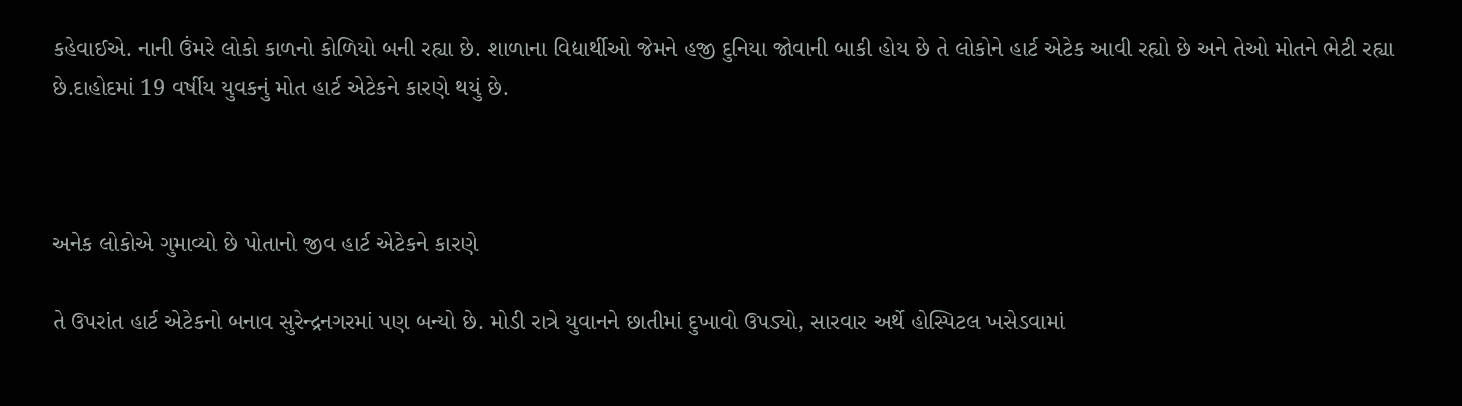કહેવાઈએ. નાની ઉંમરે લોકો કાળનો કોળિયો બની રહ્યા છે. શાળાના વિદ્યાર્થીઓ જેમને હજી દુનિયા જોવાની બાકી હોય છે તે લોકોને હાર્ટ એટેક આવી રહ્યો છે અને તેઓ મોતને ભેટી રહ્યા છે.દાહોદમાં 19 વર્ષીય યુવકનું મોત હાર્ટ એટેકને કારણે થયું છે.



અનેક લોકોએ ગુમાવ્યો છે પોતાનો જીવ હાર્ટ એટેકને કારણે

તે ઉપરાંત હાર્ટ એટેકનો બનાવ સુરેન્દ્રનગરમાં પણ બન્યો છે. મોડી રાત્રે યુવાનને છાતીમાં દુખાવો ઉપડ્યો, સારવાર અર્થે હોસ્પિટલ ખસેડવામાં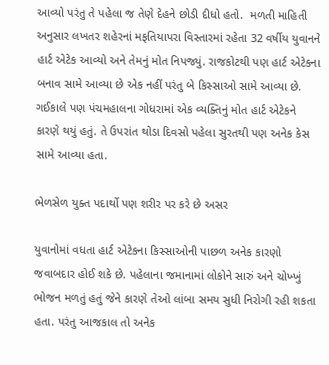આવ્યો પરંતુ તે પહેલા જ તેણે દેહને છોડી દીધો હતો.  મળતી માહિતી અનુસાર લખતર શહેરનાં મફતિયાપરા વિસ્તારમાં રહેતા 32 વર્ષીય યુવાનને હાર્ટ એટેક આવ્યો અને તેમનું મોત નિપજ્યું. રાજકોટથી પણ હાર્ટ એટેકના બનાવ સામે આવ્યા છે એક નહીં પરંતુ બે કિસ્સાઓ સામે આવ્યા છે. ગઈકાલે પણ પંચમહાલના ગોધરામાં એક વ્યક્તિનું મોત હાર્ટ એટેકને કારણે થયું હતું. તે ઉપરાંત થોડા દિવસો પહેલા સુરતથી પણ અનેક કેસ સામે આવ્યા હતા.

ભેળસેળ યુક્ત પદાર્થો પણ શરીર પર કરે છે અસર

યુવાનોમાં વધતા હાર્ટ એટેકના કિસ્સાઓની પાછળ અનેક કારણો જવાબદાર હોઈ શકે છે. પહેલાના જમાનામાં લોકોને સારું અને ચોખ્ખું ભોજન મળતું હતું જેને કારણે તેઓ લાંબા સમય સુધી નિરોગી રહી શકતા હતા. પરંતુ આજકાલ તો અનેક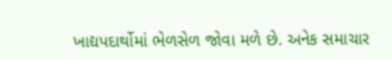ખાદ્યપદાર્થોમાં ભેળસેળ જોવા મળે છે. અનેક સમાચાર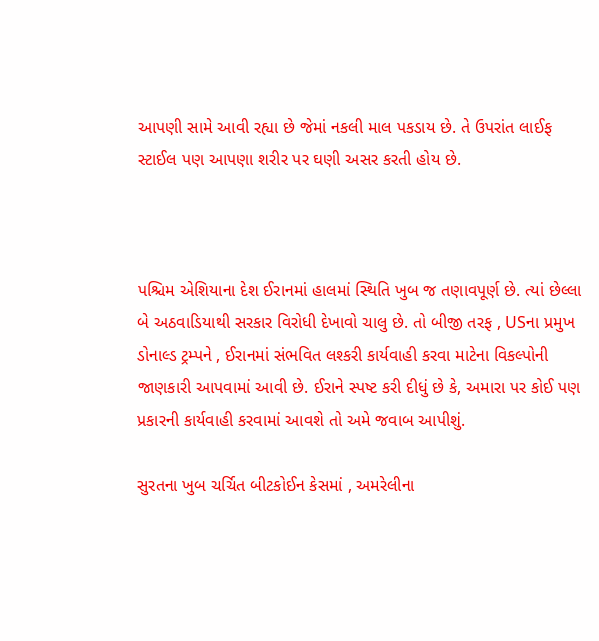આપણી સામે આવી રહ્યા છે જેમાં નકલી માલ પકડાય છે. તે ઉપરાંત લાઈફ સ્ટાઈલ પણ આપણા શરીર પર ઘણી અસર કરતી હોય છે.



પશ્ચિમ એશિયાના દેશ ઈરાનમાં હાલમાં સ્થિતિ ખુબ જ તણાવપૂર્ણ છે. ત્યાં છેલ્લા બે અઠવાડિયાથી સરકાર વિરોધી દેખાવો ચાલુ છે. તો બીજી તરફ , USના પ્રમુખ ડોનાલ્ડ ટ્રમ્પને , ઈરાનમાં સંભવિત લશ્કરી કાર્યવાહી કરવા માટેના વિકલ્પોની જાણકારી આપવામાં આવી છે. ઈરાને સ્પષ્ટ કરી દીધું છે કે, અમારા પર કોઈ પણ પ્રકારની કાર્યવાહી કરવામાં આવશે તો અમે જવાબ આપીશું.

સુરતના ખુબ ચર્ચિત બીટકોઈન કેસમાં , અમરેલીના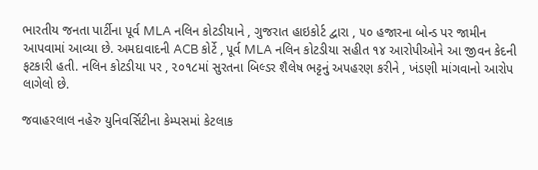ભારતીય જનતા પાર્ટીના પૂર્વ MLA નલિન કોટડીયાને , ગુજરાત હાઇકોર્ટ દ્વારા , ૫૦ હજારના બોન્ડ પર જામીન આપવામાં આવ્યા છે. અમદાવાદની ACB કોર્ટે , પૂર્વ MLA નલિન કોટડીયા સહીત ૧૪ આરોપીઓને આ જીવન કેદની ફટકારી હતી. નલિન કોટડીયા પર , ૨૦૧૮માં સુરતના બિલ્ડર શૈલેષ ભટ્ટનું અપહરણ કરીને , ખંડણી માંગવાનો આરોપ લાગેલો છે.

જવાહરલાલ નહેરુ યુનિવર્સિટીના કેમ્પસમાં કેટલાક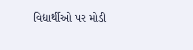વિદ્યાર્થીઓ પર મોડી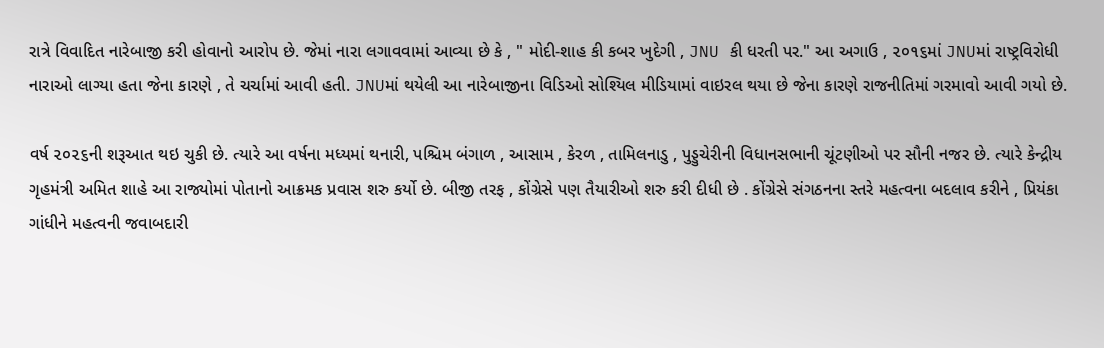રાત્રે વિવાદિત નારેબાજી કરી હોવાનો આરોપ છે. જેમાં નારા લગાવવામાં આવ્યા છે કે , " મોદી-શાહ કી કબર ખુદેગી , JNU કી ધરતી પર." આ અગાઉ , ૨૦૧૬માં JNUમાં રાષ્ટ્રવિરોધી નારાઓ લાગ્યા હતા જેના કારણે , તે ચર્ચામાં આવી હતી. JNUમાં થયેલી આ નારેબાજીના વિડિઓ સોશ્યિલ મીડિયામાં વાઇરલ થયા છે જેના કારણે રાજનીતિમાં ગરમાવો આવી ગયો છે.

વર્ષ ૨૦૨૬ની શરૂઆત થઇ ચુકી છે. ત્યારે આ વર્ષના મધ્યમાં થનારી, પશ્ચિમ બંગાળ , આસામ , કેરળ , તામિલનાડુ , પુડ્ડુચેરીની વિધાનસભાની ચૂંટણીઓ પર સૌની નજર છે. ત્યારે કેન્દ્રીય ગૃહમંત્રી અમિત શાહે આ રાજ્યોમાં પોતાનો આક્રમક પ્રવાસ શરુ કર્યો છે. બીજી તરફ , કોંગ્રેસે પણ તૈયારીઓ શરુ કરી દીધી છે . કોંગ્રેસે સંગઠનના સ્તરે મહત્વના બદલાવ કરીને , પ્રિયંકા ગાંધીને મહત્વની જવાબદારી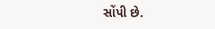સોંપી છે.